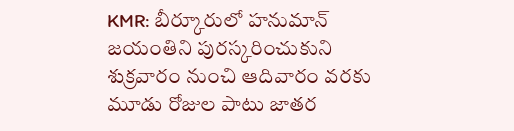KMR: బీర్కూరులో హనుమాన్ జయంతిని పురస్కరించుకుని శుక్రవారం నుంచి ఆదివారం వరకు మూడు రోజుల పాటు జాతర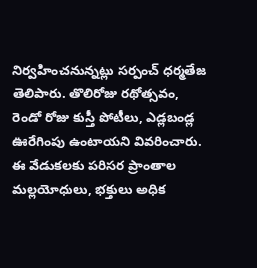నిర్వహించనున్నట్లు సర్పంచ్ ధర్మతేజ తెలిపారు. తొలిరోజు రథోత్సవం, రెండో రోజు కుస్తీ పోటీలు, ఎడ్లబండ్ల ఊరేగింపు ఉంటాయని వివరించారు. ఈ వేడుకలకు పరిసర ప్రాంతాల మల్లయోధులు, భక్తులు అధిక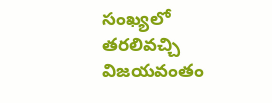సంఖ్యలో తరలివచ్చి విజయవంతం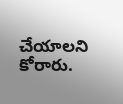చేయాలని కోరారు.